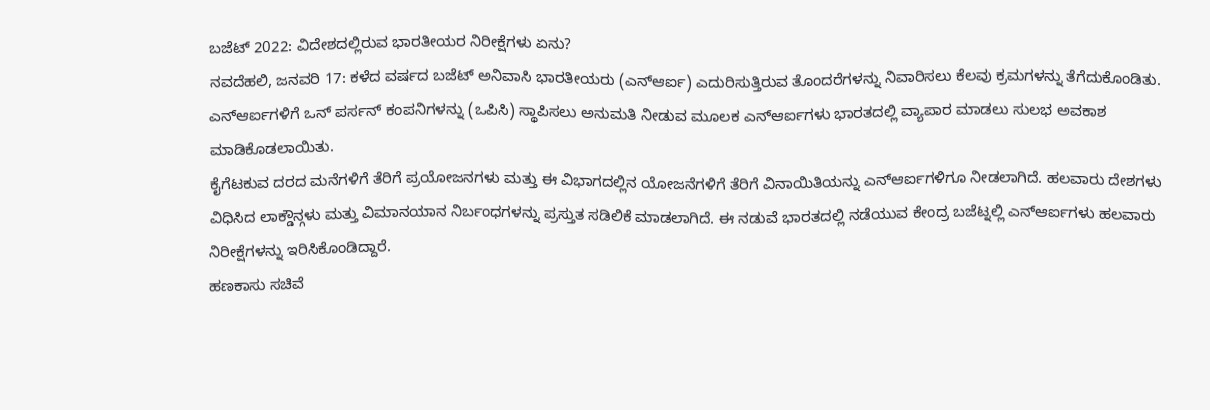ಬಜೆಟ್ 2022: ವಿದೇಶದಲ್ಲಿರುವ ಭಾರತೀಯರ ನಿರೀಕ್ಷೆಗಳು ಏನು?
ನವದೆಹಲಿ, ಜನವರಿ 17: ಕಳೆದ ವರ್ಷದ ಬಜೆಟ್ ಅನಿವಾಸಿ ಭಾರತೀಯರು (ಎನ್ಆರ್ಐ) ಎದುರಿಸುತ್ತಿರುವ ತೊಂದರೆಗಳನ್ನು ನಿವಾರಿಸಲು ಕೆಲವು ಕ್ರಮಗಳನ್ನು ತೆಗೆದುಕೊಂಡಿತು. ಎನ್ಆರ್ಐಗಳಿಗೆ ಒನ್ ಪರ್ಸನ್ ಕಂಪನಿಗಳನ್ನು (ಒಪಿಸಿ) ಸ್ಥಾಪಿಸಲು ಅನುಮತಿ ನೀಡುವ ಮೂಲಕ ಎನ್ಆರ್ಐಗಳು ಭಾರತದಲ್ಲಿ ವ್ಯಾಪಾರ ಮಾಡಲು ಸುಲಭ ಅವಕಾಶ ಮಾಡಿಕೊಡಲಾಯಿತು.
ಕೈಗೆಟಕುವ ದರದ ಮನೆಗಳಿಗೆ ತೆರಿಗೆ ಪ್ರಯೋಜನಗಳು ಮತ್ತು ಈ ವಿಭಾಗದಲ್ಲಿನ ಯೋಜನೆಗಳಿಗೆ ತೆರಿಗೆ ವಿನಾಯಿತಿಯನ್ನು ಎನ್ಆರ್ಐಗಳಿಗೂ ನೀಡಲಾಗಿದೆ. ಹಲವಾರು ದೇಶಗಳು ವಿಧಿಸಿದ ಲಾಕ್ಡೌನ್ಗಳು ಮತ್ತು ವಿಮಾನಯಾನ ನಿರ್ಬಂಧಗಳನ್ನು ಪ್ರಸ್ತುತ ಸಡಿಲಿಕೆ ಮಾಡಲಾಗಿದೆ. ಈ ನಡುವೆ ಭಾರತದಲ್ಲಿ ನಡೆಯುವ ಕೇಂದ್ರ ಬಜೆಟ್ನಲ್ಲಿ ಎನ್ಆರ್ಐಗಳು ಹಲವಾರು ನಿರೀಕ್ಷೆಗಳನ್ನು ಇರಿಸಿಕೊಂಡಿದ್ದಾರೆ.
ಹಣಕಾಸು ಸಚಿವೆ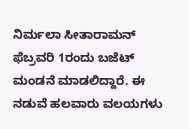ನಿರ್ಮಲಾ ಸೀತಾರಾಮನ್ ಫೆಬ್ರವರಿ 1ರಂದು ಬಜೆಟ್ ಮಂಡನೆ ಮಾಡಲಿದ್ದಾರೆ. ಈ ನಡುವೆ ಹಲವಾರು ವಲಯಗಳು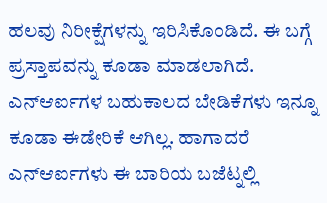ಹಲವು ನಿರೀಕ್ಷೆಗಳನ್ನು ಇರಿಸಿಕೊಂಡಿದೆ. ಈ ಬಗ್ಗೆ ಪ್ರಸ್ತಾಪವನ್ನು ಕೂಡಾ ಮಾಡಲಾಗಿದೆ. ಎನ್ಆರ್ಐಗಳ ಬಹುಕಾಲದ ಬೇಡಿಕೆಗಳು ಇನ್ನೂ ಕೂಡಾ ಈಡೇರಿಕೆ ಆಗಿಲ್ಲ. ಹಾಗಾದರೆ ಎನ್ಆರ್ಐಗಳು ಈ ಬಾರಿಯ ಬಜೆಟ್ನಲ್ಲಿ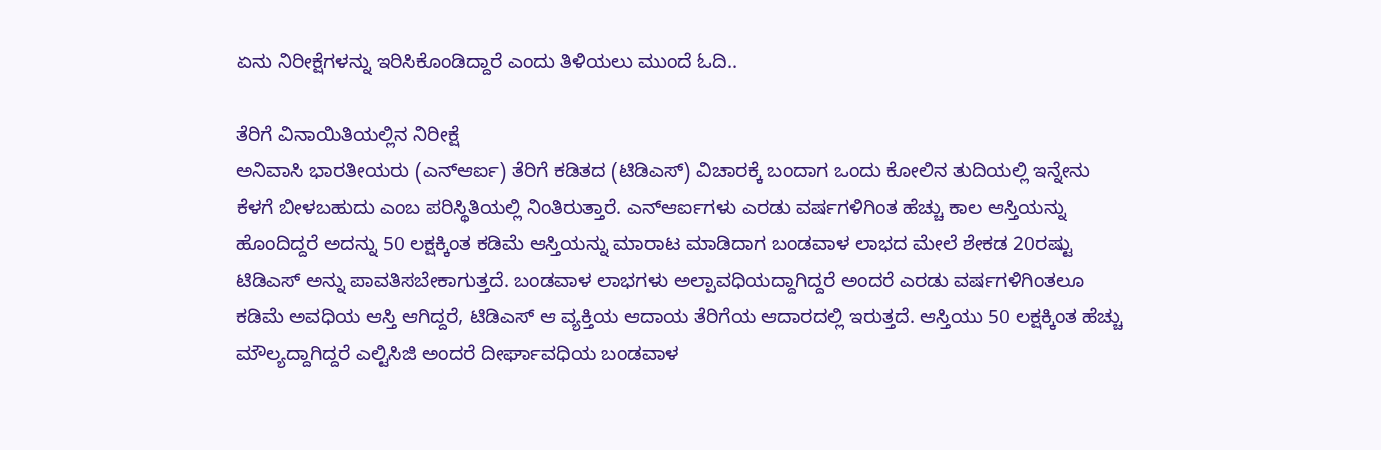ಏನು ನಿರೀಕ್ಷೆಗಳನ್ನು ಇರಿಸಿಕೊಂಡಿದ್ದಾರೆ ಎಂದು ತಿಳಿಯಲು ಮುಂದೆ ಓದಿ..

ತೆರಿಗೆ ವಿನಾಯಿತಿಯಲ್ಲಿನ ನಿರೀಕ್ಷೆ
ಅನಿವಾಸಿ ಭಾರತೀಯರು (ಎನ್ಆರ್ಐ) ತೆರಿಗೆ ಕಡಿತದ (ಟಿಡಿಎಸ್) ವಿಚಾರಕ್ಕೆ ಬಂದಾಗ ಒಂದು ಕೋಲಿನ ತುದಿಯಲ್ಲಿ ಇನ್ನೇನು ಕೆಳಗೆ ಬೀಳಬಹುದು ಎಂಬ ಪರಿಸ್ಥಿತಿಯಲ್ಲಿ ನಿಂತಿರುತ್ತಾರೆ. ಎನ್ಆರ್ಐಗಳು ಎರಡು ವರ್ಷಗಳಿಗಿಂತ ಹೆಚ್ಚು ಕಾಲ ಆಸ್ತಿಯನ್ನು ಹೊಂದಿದ್ದರೆ ಅದನ್ನು 50 ಲಕ್ಷಕ್ಕಿಂತ ಕಡಿಮೆ ಆಸ್ತಿಯನ್ನು ಮಾರಾಟ ಮಾಡಿದಾಗ ಬಂಡವಾಳ ಲಾಭದ ಮೇಲೆ ಶೇಕಡ 20ರಷ್ಟು ಟಿಡಿಎಸ್ ಅನ್ನು ಪಾವತಿಸಬೇಕಾಗುತ್ತದೆ. ಬಂಡವಾಳ ಲಾಭಗಳು ಅಲ್ಪಾವಧಿಯದ್ದಾಗಿದ್ದರೆ ಅಂದರೆ ಎರಡು ವರ್ಷಗಳಿಗಿಂತಲೂ ಕಡಿಮೆ ಅವಧಿಯ ಆಸ್ತಿ ಆಗಿದ್ದರೆ, ಟಿಡಿಎಸ್ ಆ ವ್ಯಕ್ತಿಯ ಆದಾಯ ತೆರಿಗೆಯ ಆದಾರದಲ್ಲಿ ಇರುತ್ತದೆ. ಆಸ್ತಿಯು 50 ಲಕ್ಷಕ್ಕಿಂತ ಹೆಚ್ಚು ಮೌಲ್ಯದ್ದಾಗಿದ್ದರೆ ಎಲ್ಟಿಸಿಜಿ ಅಂದರೆ ದೀರ್ಘಾವಧಿಯ ಬಂಡವಾಳ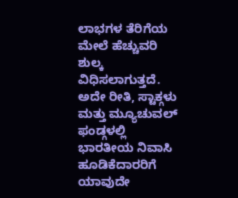ಲಾಭಗಳ ತೆರಿಗೆಯ ಮೇಲೆ ಹೆಚ್ಚುವರಿ ಶುಲ್ಕ ವಿಧಿಸಲಾಗುತ್ತದೆ. ಅದೇ ರೀತಿ, ಸ್ಟಾಕ್ಗಳು ಮತ್ತು ಮ್ಯೂಚುವಲ್ ಫಂಡ್ಗಳಲ್ಲಿ ಭಾರತೀಯ ನಿವಾಸಿ ಹೂಡಿಕೆದಾರರಿಗೆ ಯಾವುದೇ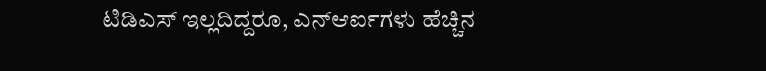ಟಿಡಿಎಸ್ ಇಲ್ಲದಿದ್ದರೂ, ಎನ್ಆರ್ಐಗಳು ಹೆಚ್ಚಿನ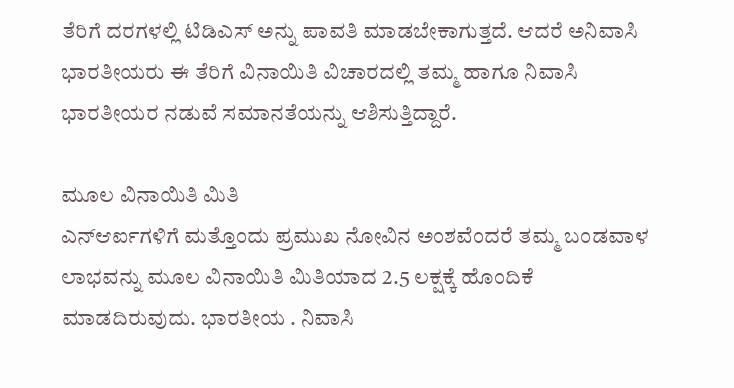ತೆರಿಗೆ ದರಗಳಲ್ಲಿ ಟಿಡಿಎಸ್ ಅನ್ನು ಪಾವತಿ ಮಾಡಬೇಕಾಗುತ್ತದೆ. ಆದರೆ ಅನಿವಾಸಿ ಭಾರತೀಯರು ಈ ತೆರಿಗೆ ವಿನಾಯಿತಿ ವಿಚಾರದಲ್ಲಿ ತಮ್ಮ ಹಾಗೂ ನಿವಾಸಿ ಭಾರತೀಯರ ನಡುವೆ ಸಮಾನತೆಯನ್ನು ಆಶಿಸುತ್ತಿದ್ದಾರೆ.

ಮೂಲ ವಿನಾಯಿತಿ ಮಿತಿ
ಎನ್ಆರ್ಐಗಳಿಗೆ ಮತ್ತೊಂದು ಪ್ರಮುಖ ನೋವಿನ ಅಂಶವೆಂದರೆ ತಮ್ಮ ಬಂಡವಾಳ ಲಾಭವನ್ನು ಮೂಲ ವಿನಾಯಿತಿ ಮಿತಿಯಾದ 2.5 ಲಕ್ಷಕ್ಕೆ ಹೊಂದಿಕೆ ಮಾಡದಿರುವುದು. ಭಾರತೀಯ . ನಿವಾಸಿ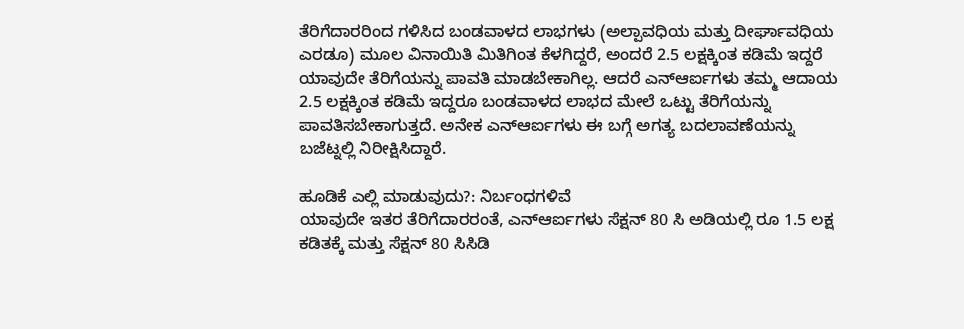ತೆರಿಗೆದಾರರಿಂದ ಗಳಿಸಿದ ಬಂಡವಾಳದ ಲಾಭಗಳು (ಅಲ್ಪಾವಧಿಯ ಮತ್ತು ದೀರ್ಘಾವಧಿಯ ಎರಡೂ) ಮೂಲ ವಿನಾಯಿತಿ ಮಿತಿಗಿಂತ ಕೆಳಗಿದ್ದರೆ, ಅಂದರೆ 2.5 ಲಕ್ಷಕ್ಕಿಂತ ಕಡಿಮೆ ಇದ್ದರೆ ಯಾವುದೇ ತೆರಿಗೆಯನ್ನು ಪಾವತಿ ಮಾಡಬೇಕಾಗಿಲ್ಲ. ಆದರೆ ಎನ್ಆರ್ಐಗಳು ತಮ್ಮ ಆದಾಯ 2.5 ಲಕ್ಷಕ್ಕಿಂತ ಕಡಿಮೆ ಇದ್ದರೂ ಬಂಡವಾಳದ ಲಾಭದ ಮೇಲೆ ಒಟ್ಟು ತೆರಿಗೆಯನ್ನು ಪಾವತಿಸಬೇಕಾಗುತ್ತದೆ. ಅನೇಕ ಎನ್ಆರ್ಐಗಳು ಈ ಬಗ್ಗೆ ಅಗತ್ಯ ಬದಲಾವಣೆಯನ್ನು ಬಜೆಟ್ನಲ್ಲಿ ನಿರೀಕ್ಷಿಸಿದ್ದಾರೆ.

ಹೂಡಿಕೆ ಎಲ್ಲಿ ಮಾಡುವುದು?: ನಿರ್ಬಂಧಗಳಿವೆ
ಯಾವುದೇ ಇತರ ತೆರಿಗೆದಾರರಂತೆ, ಎನ್ಆರ್ಐಗಳು ಸೆಕ್ಷನ್ 80 ಸಿ ಅಡಿಯಲ್ಲಿ ರೂ 1.5 ಲಕ್ಷ ಕಡಿತಕ್ಕೆ ಮತ್ತು ಸೆಕ್ಷನ್ 80 ಸಿಸಿಡಿ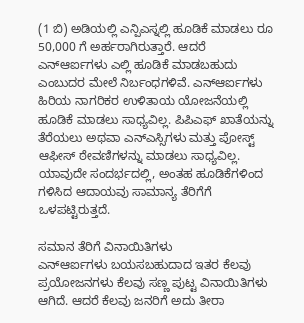(1 ಬಿ) ಅಡಿಯಲ್ಲಿ ಎನ್ಪಿಎಸ್ನಲ್ಲಿ ಹೂಡಿಕೆ ಮಾಡಲು ರೂ 50,000 ಗೆ ಅರ್ಹರಾಗಿರುತ್ತಾರೆ. ಆದರೆ ಎನ್ಆರ್ಐಗಳು ಎಲ್ಲಿ ಹೂಡಿಕೆ ಮಾಡಬಹುದು ಎಂಬುದರ ಮೇಲೆ ನಿರ್ಬಂಧಗಳಿವೆ. ಎನ್ಆರ್ಐಗಳು ಹಿರಿಯ ನಾಗರಿಕರ ಉಳಿತಾಯ ಯೋಜನೆಯಲ್ಲಿ ಹೂಡಿಕೆ ಮಾಡಲು ಸಾಧ್ಯವಿಲ್ಲ. ಪಿಪಿಎಫ್ ಖಾತೆಯನ್ನು ತೆರೆಯಲು ಅಥವಾ ಎನ್ಎಸ್ಸಿಗಳು ಮತ್ತು ಪೋಸ್ಟ್ ಆಫೀಸ್ ಠೇವಣಿಗಳನ್ನು ಮಾಡಲು ಸಾಧ್ಯವಿಲ್ಲ. ಯಾವುದೇ ಸಂದರ್ಭದಲ್ಲಿ, ಅಂತಹ ಹೂಡಿಕೆಗಳಿಂದ ಗಳಿಸಿದ ಆದಾಯವು ಸಾಮಾನ್ಯ ತೆರಿಗೆಗೆ ಒಳಪಟ್ಟಿರುತ್ತದೆ.

ಸಮಾನ ತೆರಿಗೆ ವಿನಾಯಿತಿಗಳು
ಎನ್ಆರ್ಐಗಳು ಬಯಸಬಹುದಾದ ಇತರ ಕೆಲವು ಪ್ರಯೋಜನಗಳು ಕೆಲವು ಸಣ್ಣ ಪುಟ್ಟ ವಿನಾಯಿತಿಗಳು ಆಗಿದೆ. ಆದರೆ ಕೆಲವು ಜನರಿಗೆ ಅದು ತೀರಾ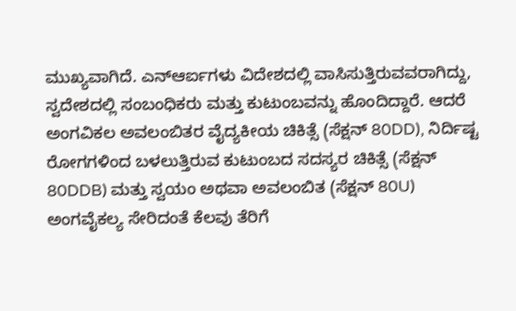ಮುಖ್ಯವಾಗಿದೆ. ಎನ್ಆರ್ಐಗಳು ವಿದೇಶದಲ್ಲಿ ವಾಸಿಸುತ್ತಿರುವವರಾಗಿದ್ದು, ಸ್ವದೇಶದಲ್ಲಿ ಸಂಬಂಧಿಕರು ಮತ್ತು ಕುಟುಂಬವನ್ನು ಹೊಂದಿದ್ದಾರೆ. ಆದರೆ ಅಂಗವಿಕಲ ಅವಲಂಬಿತರ ವೈದ್ಯಕೀಯ ಚಿಕಿತ್ಸೆ (ಸೆಕ್ಷನ್ 80DD), ನಿರ್ದಿಷ್ಟ ರೋಗಗಳಿಂದ ಬಳಲುತ್ತಿರುವ ಕುಟುಂಬದ ಸದಸ್ಯರ ಚಿಕಿತ್ಸೆ (ಸೆಕ್ಷನ್ 80DDB) ಮತ್ತು ಸ್ವಯಂ ಅಥವಾ ಅವಲಂಬಿತ (ಸೆಕ್ಷನ್ 80U) ಅಂಗವೈಕಲ್ಯ ಸೇರಿದಂತೆ ಕೆಲವು ತೆರಿಗೆ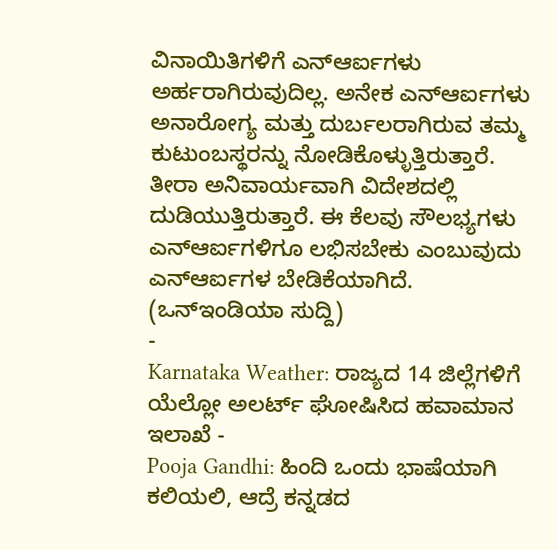ವಿನಾಯಿತಿಗಳಿಗೆ ಎನ್ಆರ್ಐಗಳು ಅರ್ಹರಾಗಿರುವುದಿಲ್ಲ. ಅನೇಕ ಎನ್ಆರ್ಐಗಳು ಅನಾರೋಗ್ಯ ಮತ್ತು ದುರ್ಬಲರಾಗಿರುವ ತಮ್ಮ ಕುಟುಂಬಸ್ಥರನ್ನು ನೋಡಿಕೊಳ್ಳುತ್ತಿರುತ್ತಾರೆ. ತೀರಾ ಅನಿವಾರ್ಯವಾಗಿ ವಿದೇಶದಲ್ಲಿ ದುಡಿಯುತ್ತಿರುತ್ತಾರೆ. ಈ ಕೆಲವು ಸೌಲಭ್ಯಗಳು ಎನ್ಆರ್ಐಗಳಿಗೂ ಲಭಿಸಬೇಕು ಎಂಬುವುದು ಎನ್ಆರ್ಐಗಳ ಬೇಡಿಕೆಯಾಗಿದೆ. (ಒನ್ಇಂಡಿಯಾ ಸುದ್ದಿ)
-
Karnataka Weather: ರಾಜ್ಯದ 14 ಜಿಲ್ಲೆಗಳಿಗೆ ಯೆಲ್ಲೋ ಅಲರ್ಟ್ ಘೋಷಿಸಿದ ಹವಾಮಾನ ಇಲಾಖೆ -
Pooja Gandhi: ಹಿಂದಿ ಒಂದು ಭಾಷೆಯಾಗಿ ಕಲಿಯಲಿ, ಆದ್ರೆ ಕನ್ನಡದ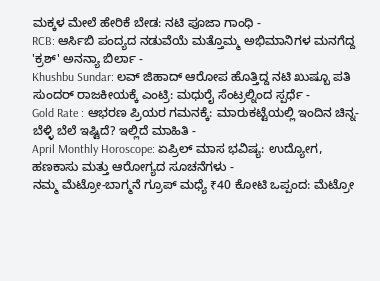ಮಕ್ಕಳ ಮೇಲೆ ಹೇರಿಕೆ ಬೇಡ: ನಟಿ ಪೂಜಾ ಗಾಂಧಿ -
RCB: ಆರ್ಸಿಬಿ ಪಂದ್ಯದ ನಡುವೆಯೆ ಮತ್ತೊಮ್ಮ ಅಭಿಮಾನಿಗಳ ಮನಗೆದ್ದ 'ಕ್ರಶ್' ಅನನ್ಯಾ ಬಿರ್ಲಾ -
Khushbu Sundar: ಲವ್ ಜಿಹಾದ್ ಆರೋಪ ಹೊತ್ತಿದ್ದ ನಟಿ ಖುಷ್ಬೂ ಪತಿ ಸುಂದರ್ ರಾಜಕೀಯಕ್ಕೆ ಎಂಟ್ರಿ: ಮಧುರೈ ಸೆಂಟ್ರಲ್ನಿಂದ ಸ್ಪರ್ಧೆ -
Gold Rate : ಆಭರಣ ಪ್ರಿಯರ ಗಮನಕ್ಕೆ: ಮಾರುಕಟ್ಟೆಯಲ್ಲಿ ಇಂದಿನ ಚಿನ್ನ-ಬೆಳ್ಳಿ ಬೆಲೆ ಇಷ್ಟಿದೆ? ಇಲ್ಲಿದೆ ಮಾಹಿತಿ -
April Monthly Horoscope: ಏಪ್ರಿಲ್ ಮಾಸ ಭವಿಷ್ಯ: ಉದ್ಯೋಗ, ಹಣಕಾಸು ಮತ್ತು ಆರೋಗ್ಯದ ಸೂಚನೆಗಳು -
ನಮ್ಮ ಮೆಟ್ರೋ-ಬಾಗ್ಮನೆ ಗ್ರೂಪ್ ಮಧ್ಯೆ ₹40 ಕೋಟಿ ಒಪ್ಪಂದ: ಮೆಟ್ರೋ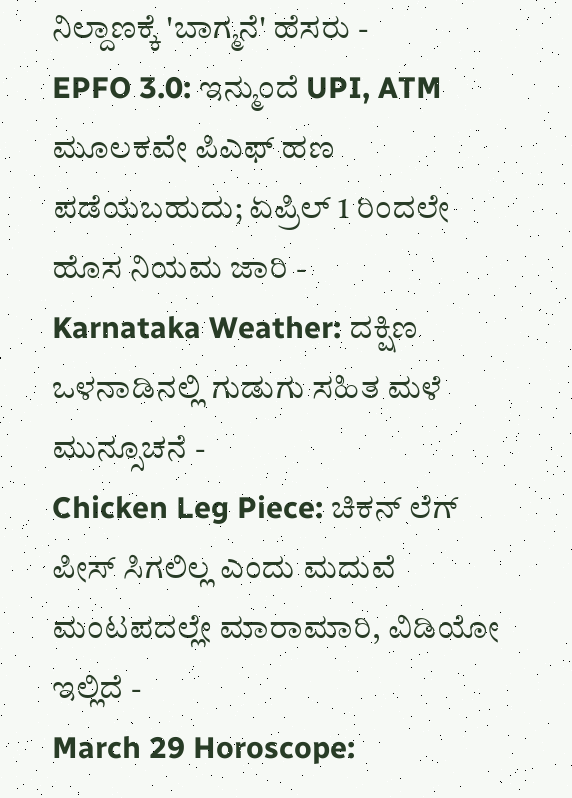ನಿಲ್ದಾಣಕ್ಕೆ 'ಬಾಗ್ಮನೆ' ಹೆಸರು -
EPFO 3.0: ಇನ್ಮುಂದೆ UPI, ATM ಮೂಲಕವೇ ಪಿಎಫ್ ಹಣ ಪಡೆಯಬಹುದು; ಏಪ್ರಿಲ್ 1 ರಿಂದಲೇ ಹೊಸ ನಿಯಮ ಜಾರಿ -
Karnataka Weather: ದಕ್ಷಿಣ ಒಳನಾಡಿನಲ್ಲಿ ಗುಡುಗು ಸಹಿತ ಮಳೆ ಮುನ್ಸೂಚನೆ -
Chicken Leg Piece: ಚಿಕನ್ ಲೆಗ್ ಪೀಸ್ ಸಿಗಲಿಲ್ಲ ಎಂದು ಮದುವೆ ಮಂಟಪದಲ್ಲೇ ಮಾರಾಮಾರಿ, ವಿಡಿಯೋ ಇಲ್ಲಿದೆ -
March 29 Horoscope: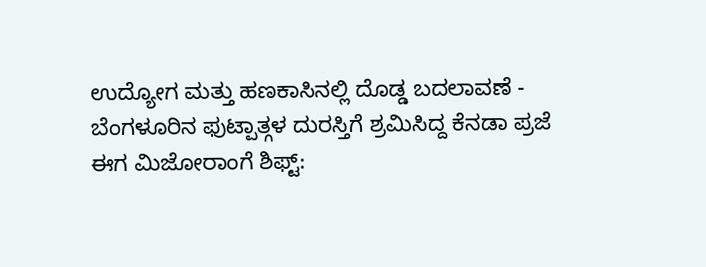ಉದ್ಯೋಗ ಮತ್ತು ಹಣಕಾಸಿನಲ್ಲಿ ದೊಡ್ಡ ಬದಲಾವಣೆ -
ಬೆಂಗಳೂರಿನ ಫುಟ್ಪಾತ್ಗಳ ದುರಸ್ತಿಗೆ ಶ್ರಮಿಸಿದ್ದ ಕೆನಡಾ ಪ್ರಜೆ ಈಗ ಮಿಜೋರಾಂಗೆ ಶಿಫ್ಟ್: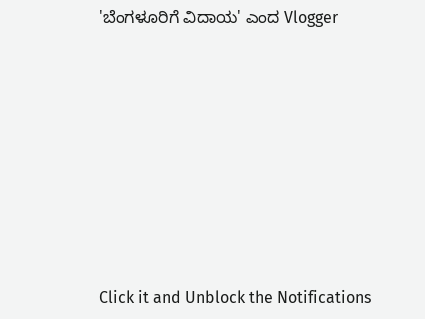'ಬೆಂಗಳೂರಿಗೆ ವಿದಾಯ' ಎಂದ Vlogger












Click it and Unblock the Notifications